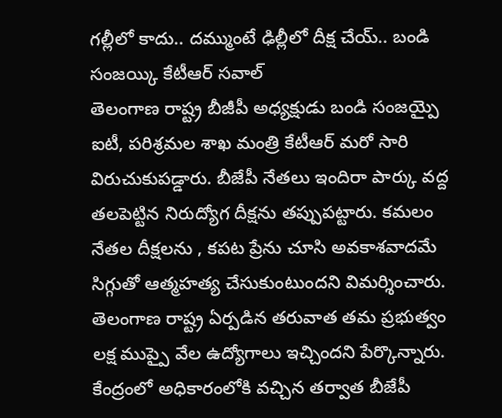గల్లీలో కాదు.. దమ్ముంటే ఢిల్లీలో దీక్ష చేయ్.. బండి సంజయ్కి కేటీఆర్ సవాల్
తెలంగాణ రాష్ట్ర బీజీపీ అధ్యక్షుడు బండి సంజయ్పై ఐటీ, పరిశ్రమల శాఖ మంత్రి కేటీఆర్ మరో సారి విరుచుకుపడ్డారు. బీజేపీ నేతలు ఇందిరా పార్కు వద్ద తలపెట్టిన నిరుద్యోగ దీక్షను తప్పుపట్టారు. కమలం నేతల దీక్షలను , కపట ప్రేను చూసి అవకాశవాదమే సిగ్గుతో ఆత్మహత్య చేసుకుంటుందని విమర్శించారు. తెలంగాణ రాష్ట్ర ఏర్పడిన తరువాత తమ ప్రభుత్వం లక్ష ముప్పై వేల ఉద్యోగాలు ఇచ్చిందని పేర్కొన్నారు. కేంద్రంలో అధికారంలోకి వచ్చిన తర్వాత బీజేపీ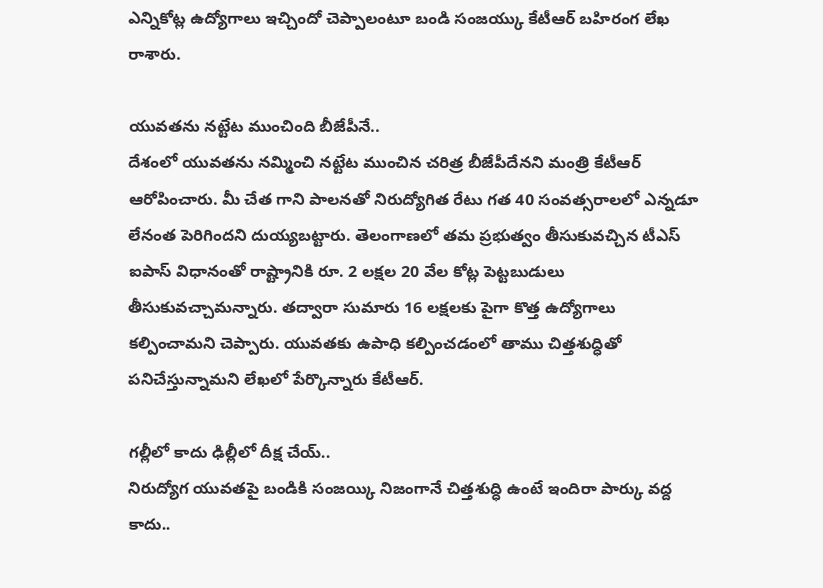ఎన్నికోట్ల ఉద్యోగాలు ఇచ్చిందో చెప్పాలంటూ బండి సంజయ్కు కేటీఆర్ బహిరంగ లేఖ రాశారు.

యువతను నట్టేట ముంచింది బీజేపీనే..
దేశంలో యువతను నమ్మించి నట్టేట ముంచిన చరిత్ర బీజేపీదేనని మంత్రి కేటీఆర్ ఆరోపించారు. మీ చేత గాని పాలనతో నిరుద్యోగిత రేటు గత 40 సంవత్సరాలలో ఎన్నడూ లేనంత పెరిగిందని దుయ్యబట్టారు. తెలంగాణలో తమ ప్రభుత్వం తీసుకువచ్చిన టీఎస్ ఐపాస్ విధానంతో రాష్ట్రానికి రూ. 2 లక్షల 20 వేల కోట్ల పెట్టబుడులు తీసుకువచ్చామన్నారు. తద్వారా సుమారు 16 లక్షలకు పైగా కొత్త ఉద్యోగాలు కల్పించామని చెప్పారు. యువతకు ఉపాధి కల్పించడంలో తాము చిత్తశుద్ధితో పనిచేస్తున్నామని లేఖలో పేర్కొన్నారు కేటీఆర్.

గల్లీలో కాదు ఢిల్లీలో దీక్ష చేయ్..
నిరుద్యోగ యువతపై బండికి సంజయ్కి నిజంగానే చిత్తశుద్ధి ఉంటే ఇందిరా పార్కు వద్ద కాదు..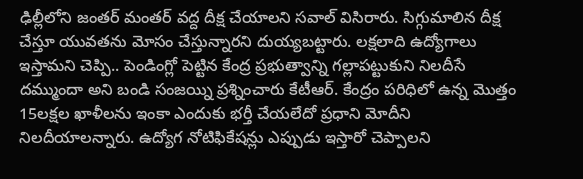ఢిల్లీలోని జంతర్ మంతర్ వద్ద దీక్ష చేయాలని సవాల్ విసిరారు. సిగ్గుమాలిన దీక్ష చేస్తూ యువతను మోసం చేస్తున్నారని దుయ్యబట్టారు. లక్షలాది ఉద్యోగాలు ఇస్తామని చెప్పి.. పెండింగ్లో పెట్టిన కేంద్ర ప్రభుత్వాన్ని గల్లాపట్టుకుని నిలదీసే దమ్ముందా అని బండి సంజయ్ని ప్రశ్నించారు కేటీఆర్. కేంద్రం పరిధిలో ఉన్న మొత్తం 15లక్షల ఖాళీలను ఇంకా ఎందుకు భర్తీ చేయలేదో ప్రధాని మోదీని నిలదీయాలన్నారు. ఉద్యోగ నోటిఫికేషన్లు ఎప్పుడు ఇస్తారో చెప్పాలని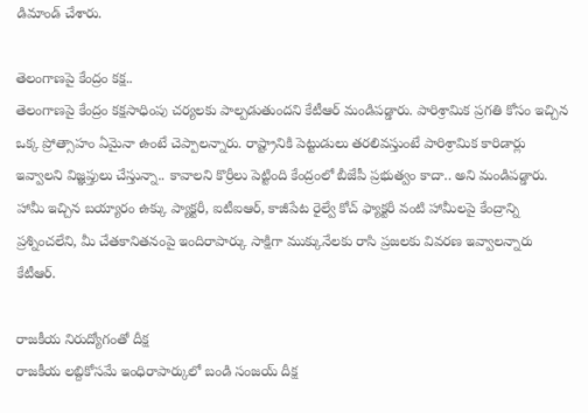డిమాండ్ చేశారు.

తెలంగాణపై కేంద్రం కక్ష..
తెలంగాణపై కేంద్రం కక్షసాధింపు చర్యలకు పాల్పడుతుందని కేటీఆర్ మండిపడ్డారు. పారిశ్రామిక ప్రగతి కోసం ఇచ్చిన ఒక్క ప్రోత్సాహం ఏమైనా ఉంటే చెప్పాలన్నారు. రాష్ట్రానికి పెట్టుడులు తరలివస్తుంటే పారిశ్రామిక కారిడార్లు ఇవ్వాలని విజ్ఞప్తులు చేస్తున్నా.. కావాలని కొర్రీలు పెట్టింది కేంద్రంలో బీజేపీ ప్రభుత్వం కాదా.. అని మండిపడ్డారు. హామీ ఇచ్చిన బయ్యారం ఉక్కు ప్యాక్టరీ, ఐటీఐఆర్, కాజీపేట రైల్వే కోచ్ ఫ్యాక్టరీ వంటి హామీలపై కేంద్రాన్ని ప్రశ్నించలేని, మీ చేతకానితనంపై ఇందిరాపార్కు సాక్షిగా ముక్కునేలకు రాసి ప్రజలకు వివరణ ఇవ్వాలన్నారు కేటీఆర్.

రాజకీయ నిరుద్యోగంతో దీక్ష
రాజకీయ లబ్దికోసమే ఇంధిరాపార్కులో బండి సంజయ్ దీక్ష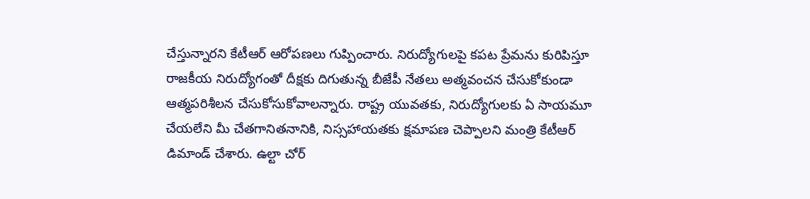చేస్తున్నారని కేటీఆర్ ఆరోపణలు గుప్పించారు. నిరుద్యోగులపై కపట ప్రేమను కురిపిస్తూ రాజకీయ నిరుద్యోగంతో దీక్షకు దిగుతున్న బీజేపీ నేతలు అత్మవంచన చేసుకోకుండా ఆత్మపరిశీలన చేసుకోసుకోవాలన్నారు. రాష్ట్ర యువతకు, నిరుద్యోగులకు ఏ సాయమూ చేయలేని మీ చేతగానితనానికి, నిస్సహాయతకు క్షమాపణ చెప్పాలని మంత్రి కేటీఆర్ డిమాండ్ చేశారు. ఉల్టా చోర్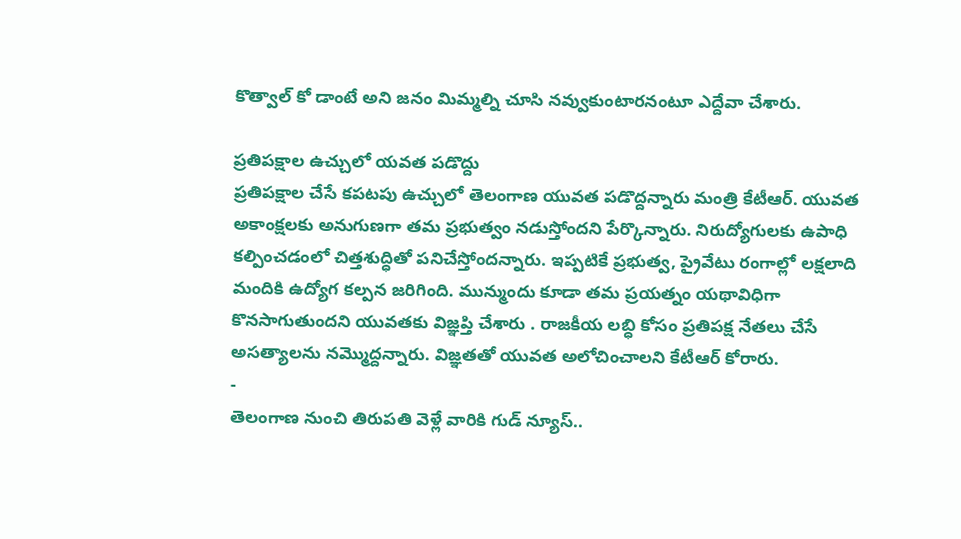కొత్వాల్ కో డాంటే అని జనం మిమ్మల్ని చూసి నవ్వుకుంటారనంటూ ఎద్దేవా చేశారు.

ప్రతిపక్షాల ఉచ్చులో యవత పడొద్దు
ప్రతిపక్షాల చేసే కపటపు ఉచ్చులో తెలంగాణ యువత పడొద్దన్నారు మంత్రి కేటీఆర్. యువత అకాంక్షలకు అనుగుణగా తమ ప్రభుత్వం నడుస్తోందని పేర్కొన్నారు. నిరుద్యోగులకు ఉపాధి కల్పించడంలో చిత్తశుద్ధితో పనిచేస్తోందన్నారు. ఇప్పటికే ప్రభుత్వ, ప్రైవేటు రంగాల్లో లక్షలాది మందికి ఉద్యోగ కల్పన జరిగింది. మున్ముందు కూడా తమ ప్రయత్నం యథావిధిగా కొనసాగుతుందని యువతకు విజ్ఞప్తి చేశారు . రాజకీయ లబ్ధి కోసం ప్రతిపక్ష నేతలు చేసే అసత్యాలను నమ్మొద్దన్నారు. విజ్ఞతతో యువత అలోచించాలని కేటీఆర్ కోరారు.
-
తెలంగాణ నుంచి తిరుపతి వెళ్లే వారికి గుడ్ న్యూస్..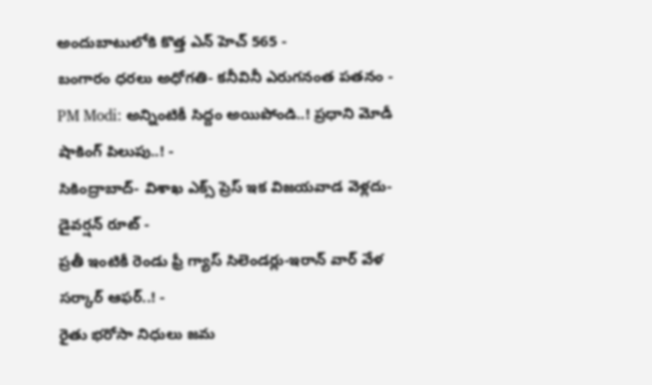అందుబాటులోకి కొత్త ఎన్ హెచ్ 565 -
బంగారం ధరలు అధోగతి- కనీవినీ ఎరుగనంత పతనం -
PM Modi: అన్నింటికీ సిద్దం అయిపోండి..! ప్రధాని మోడీ షాకింగ్ పిలుపు..! -
సికింద్రాబాద్- విశాఖ ఎక్స్ ప్రెస్ ఇక విజయవాడ వెళ్లదు- డైవర్షన్ రూట్ -
ప్రతీ ఇంటికీ రెండు ఫ్రీ గ్యాస్ సిలెండర్లు-ఇరాన్ వార్ వేళ సర్కార్ ఆఫర్..! -
రైతు భరోసా నిధులు జమ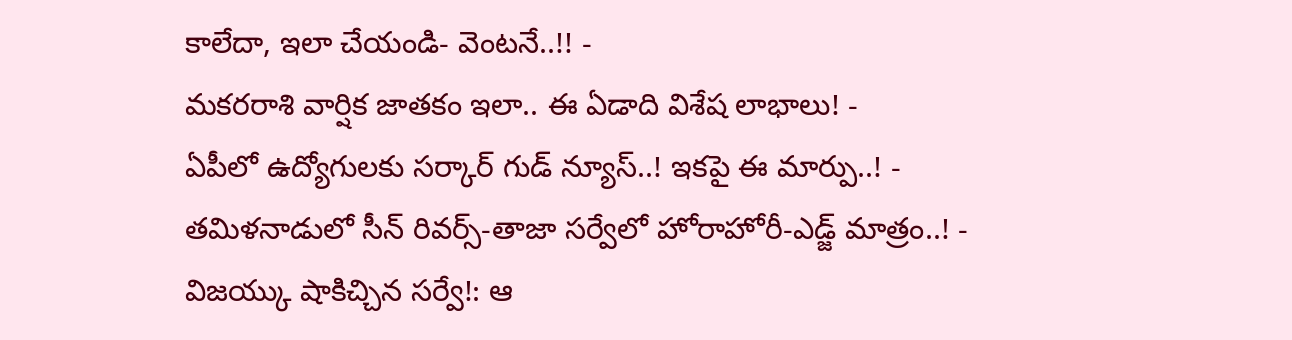కాలేదా, ఇలా చేయండి- వెంటనే..!! -
మకరరాశి వార్షిక జాతకం ఇలా.. ఈ ఏడాది విశేష లాభాలు! -
ఏపీలో ఉద్యోగులకు సర్కార్ గుడ్ న్యూస్..! ఇకపై ఈ మార్పు..! -
తమిళనాడులో సీన్ రివర్స్-తాజా సర్వేలో హోరాహోరీ-ఎడ్జ్ మాత్రం..! -
విజయ్కు షాకిచ్చిన సర్వే!: ఆ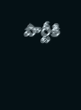పార్టీకి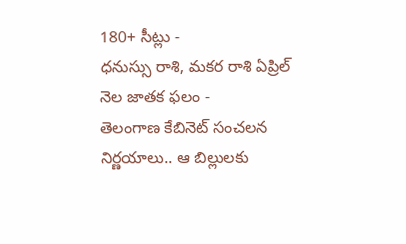180+ సీట్లు -
ధనుస్సు రాశి, మకర రాశి ఏప్రిల్ నెల జాతక ఫలం -
తెలంగాణ కేబినెట్ సంచలన నిర్ణయాలు.. ఆ బిల్లులకు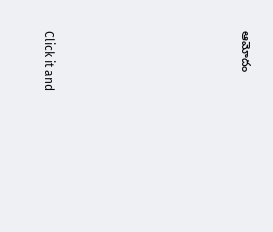ఆమోదం












Click it and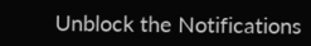Unblock the Notifications